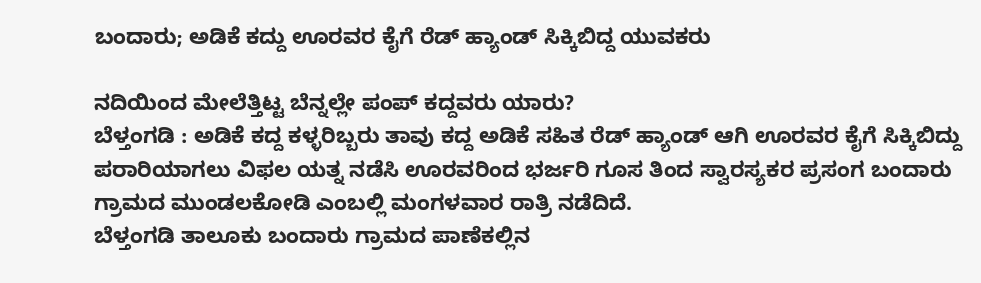ಬಂದಾರು; ಅಡಿಕೆ ಕದ್ದು ಊರವರ ಕೈಗೆ ರೆಡ್ ಹ್ಯಾಂಡ್ ಸಿಕ್ಕಿಬಿದ್ದ ಯುವಕರು

ನದಿಯಿಂದ ಮೇಲೆತ್ತಿಟ್ಟ ಬೆನ್ನಲ್ಲೇ ಪಂಪ್ ಕದ್ದವರು ಯಾರು?
ಬೆಳ್ತಂಗಡಿ : ಅಡಿಕೆ ಕದ್ದ ಕಳ್ಳರಿಬ್ಬರು ತಾವು ಕದ್ದ ಅಡಿಕೆ ಸಹಿತ ರೆಡ್ ಹ್ಯಾಂಡ್ ಆಗಿ ಊರವರ ಕೈಗೆ ಸಿಕ್ಕಿಬಿದ್ದು ಪರಾರಿಯಾಗಲು ವಿಫಲ ಯತ್ನ ನಡೆಸಿ ಊರವರಿಂದ ಭರ್ಜರಿ ಗೂಸ ತಿಂದ ಸ್ವಾರಸ್ಯಕರ ಪ್ರಸಂಗ ಬಂದಾರು ಗ್ರಾಮದ ಮುಂಡಲಕೋಡಿ ಎಂಬಲ್ಲಿ ಮಂಗಳವಾರ ರಾತ್ರಿ ನಡೆದಿದೆ.
ಬೆಳ್ತಂಗಡಿ ತಾಲೂಕು ಬಂದಾರು ಗ್ರಾಮದ ಪಾಣೆಕಲ್ಲಿನ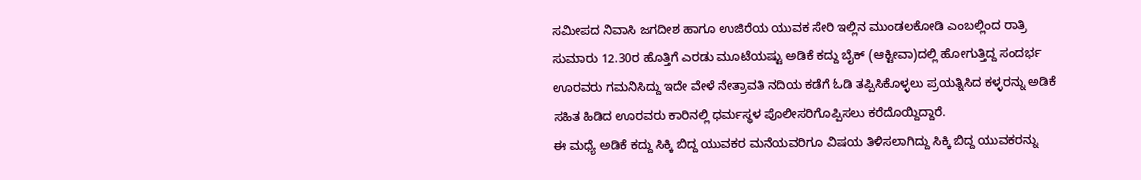ಸಮೀಪದ ನಿವಾಸಿ ಜಗದೀಶ ಹಾಗೂ ಉಜಿರೆಯ ಯುವಕ ಸೇರಿ ಇಲ್ಲಿನ ಮುಂಡಲಕೋಡಿ ಎಂಬಲ್ಲಿಂದ ರಾತ್ರಿ ಸುಮಾರು 12.30ರ ಹೊತ್ತಿಗೆ ಎರಡು ಮೂಟೆಯಷ್ಟು ಅಡಿಕೆ ಕದ್ದು ಬೈಕ್ (ಆಕ್ಟೀವಾ)ದಲ್ಲಿ ಹೋಗುತ್ತಿದ್ದ ಸಂದರ್ಭ ಊರವರು ಗಮನಿಸಿದ್ದು ಇದೇ ವೇಳೆ ನೇತ್ರಾವತಿ ನದಿಯ ಕಡೆಗೆ ಓಡಿ ತಪ್ಪಿಸಿಕೊಳ್ಳಲು ಪ್ರಯತ್ನಿಸಿದ ಕಳ್ಳರನ್ನು ಅಡಿಕೆ ಸಹಿತ ಹಿಡಿದ ಊರವರು ಕಾರಿನಲ್ಲಿ ಧರ್ಮಸ್ಥಳ ಪೊಲೀಸರಿಗೊಪ್ಪಿಸಲು ಕರೆದೊಯ್ದಿದ್ದಾರೆ.
ಈ ಮಧ್ಯೆ ಅಡಿಕೆ ಕದ್ದು ಸಿಕ್ಕಿ ಬಿದ್ದ ಯುವಕರ ಮನೆಯವರಿಗೂ ವಿಷಯ ತಿಳಿಸಲಾಗಿದ್ದು ಸಿಕ್ಕಿ ಬಿದ್ದ ಯುವಕರನ್ನು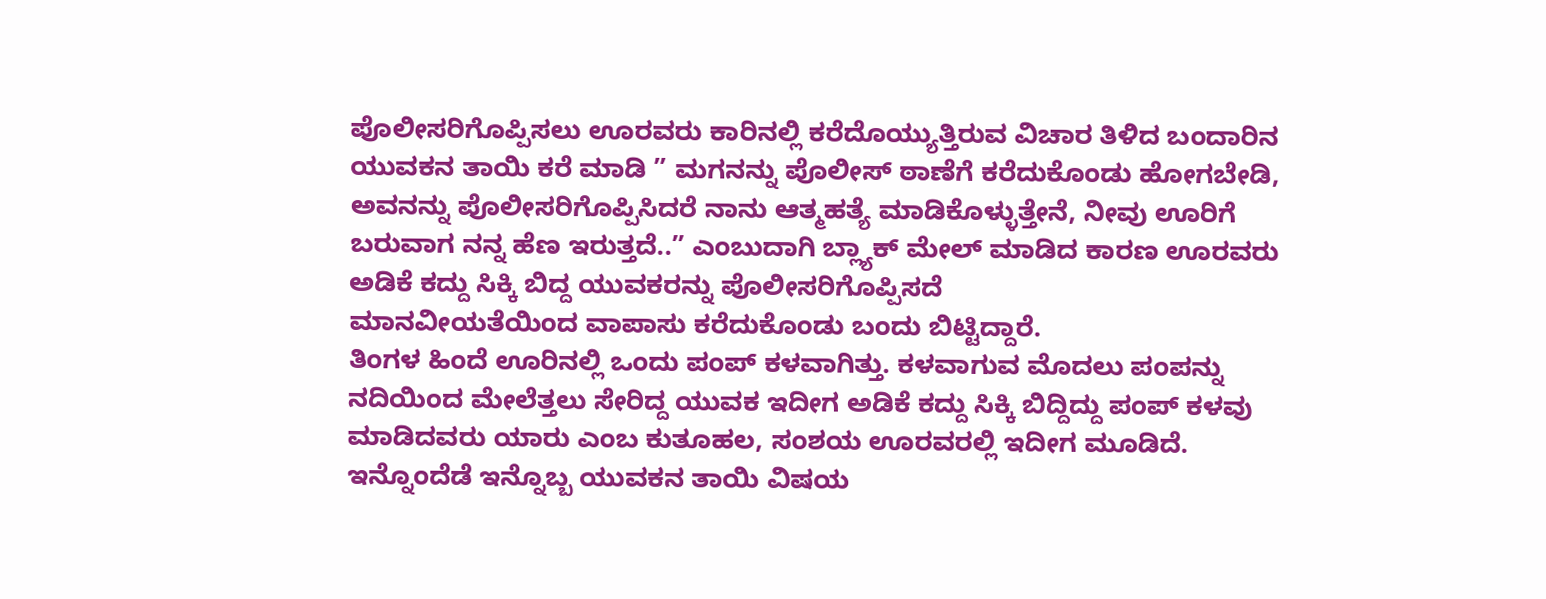ಪೊಲೀಸರಿಗೊಪ್ಪಿಸಲು ಊರವರು ಕಾರಿನಲ್ಲಿ ಕರೆದೊಯ್ಯುತ್ತಿರುವ ವಿಚಾರ ತಿಳಿದ ಬಂದಾರಿನ ಯುವಕನ ತಾಯಿ ಕರೆ ಮಾಡಿ ” ಮಗನನ್ನು ಪೊಲೀಸ್ ಠಾಣೆಗೆ ಕರೆದುಕೊಂಡು ಹೋಗಬೇಡಿ,
ಅವನನ್ನು ಪೊಲೀಸರಿಗೊಪ್ಪಿಸಿದರೆ ನಾನು ಆತ್ಮಹತ್ಯೆ ಮಾಡಿಕೊಳ್ಳುತ್ತೇನೆ, ನೀವು ಊರಿಗೆ ಬರುವಾಗ ನನ್ನ ಹೆಣ ಇರುತ್ತದೆ..” ಎಂಬುದಾಗಿ ಬ್ಲ್ಯಾಕ್ ಮೇಲ್ ಮಾಡಿದ ಕಾರಣ ಊರವರು ಅಡಿಕೆ ಕದ್ದು ಸಿಕ್ಕಿ ಬಿದ್ದ ಯುವಕರನ್ನು ಪೊಲೀಸರಿಗೊಪ್ಪಿಸದೆ
ಮಾನವೀಯತೆಯಿಂದ ವಾಪಾಸು ಕರೆದುಕೊಂಡು ಬಂದು ಬಿಟ್ಟಿದ್ದಾರೆ.
ತಿಂಗಳ ಹಿಂದೆ ಊರಿನಲ್ಲಿ ಒಂದು ಪಂಪ್ ಕಳವಾಗಿತ್ತು. ಕಳವಾಗುವ ಮೊದಲು ಪಂಪನ್ನು ನದಿಯಿಂದ ಮೇಲೆತ್ತಲು ಸೇರಿದ್ದ ಯುವಕ ಇದೀಗ ಅಡಿಕೆ ಕದ್ದು ಸಿಕ್ಕಿ ಬಿದ್ದಿದ್ದು ಪಂಪ್ ಕಳವು ಮಾಡಿದವರು ಯಾರು ಎಂಬ ಕುತೂಹಲ, ಸಂಶಯ ಊರವರಲ್ಲಿ ಇದೀಗ ಮೂಡಿದೆ.
ಇನ್ನೊಂದೆಡೆ ಇನ್ನೊಬ್ಬ ಯುವಕನ ತಾಯಿ ವಿಷಯ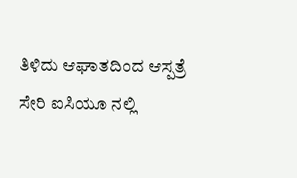ತಿಳಿದು ಆಘಾತದಿಂದ ಆಸ್ಪತ್ರೆ ಸೇರಿ ಐಸಿಯೂ ನಲ್ಲಿ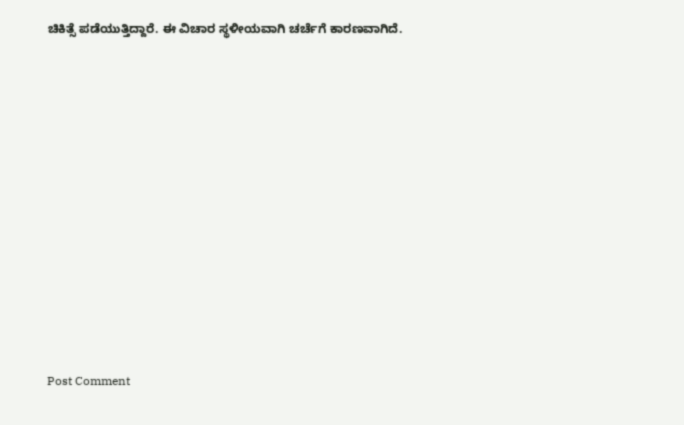ಚಿಕಿತ್ಸೆ ಪಡೆಯುತ್ತಿದ್ದಾರೆ. ಈ ವಿಚಾರ ಸ್ಥಳೀಯವಾಗಿ ಚರ್ಚೆಗೆ ಕಾರಣವಾಗಿದೆ.













Post Comment